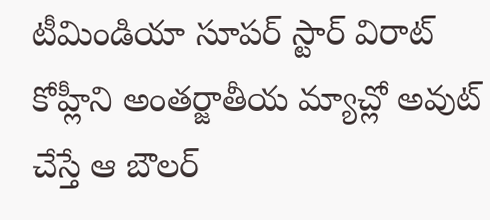టీమిండియా సూపర్ స్టార్ విరాట్ కోహ్లీని అంతర్జాతీయ మ్యాచ్లో అవుట్ చేస్తే ఆ బౌలర్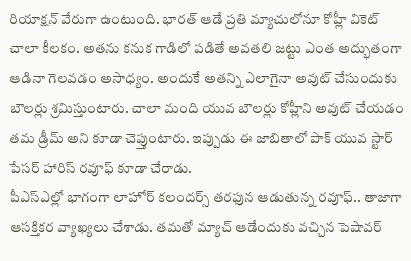రియాక్షన్ వేరుగా ఉంటుంది. భారత్ ఆడే ప్రతి మ్యాచులోనూ కోహ్లీ వికెట్ చాలా కీలకం. అతను కనుక గాడిలో పడితే అవతలి జట్టు ఎంత అద్భుతంగా ఆడినా గెలవడం అసాధ్యం. అందుకే అతన్ని ఎలాగైనా అవుట్ చేసుందుకు బౌలర్లు శ్రమిస్తుంటారు. చాలా మంది యువ బౌలర్లు కోహ్లీని అవుట్ చేయడం తమ డ్రీమ్ అని కూడా చెప్తుంటారు. ఇప్పుడు ఈ జాబితాలో పాక్ యువ స్టార్ పేసర్ హారిస్ రవూఫ్ కూడా చేరాడు.
పీఎస్ఎల్లో భాగంగా లాహోర్ కలందర్స్ తరఫున ఆడుతున్న రవూఫ్.. తాజాగా ఆసక్తికర వ్యాఖ్యలు చేశాడు. తమతో మ్యాచ్ ఆడేందుకు వచ్చిన పెషావర్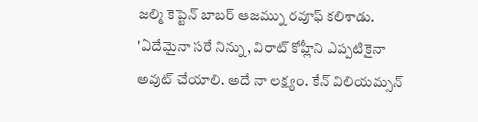జల్మి కెప్టెన్ బాబర్ ఆజమ్ను రవూఫ్ కలిశాడు. 'ఏదేమైనా సరే నిన్ను, విరాట్ కోహ్లీని ఎప్పటికైనా అవుట్ చేయాలి. అదే నా లక్ష్యం. కేన్ విలియమ్సన్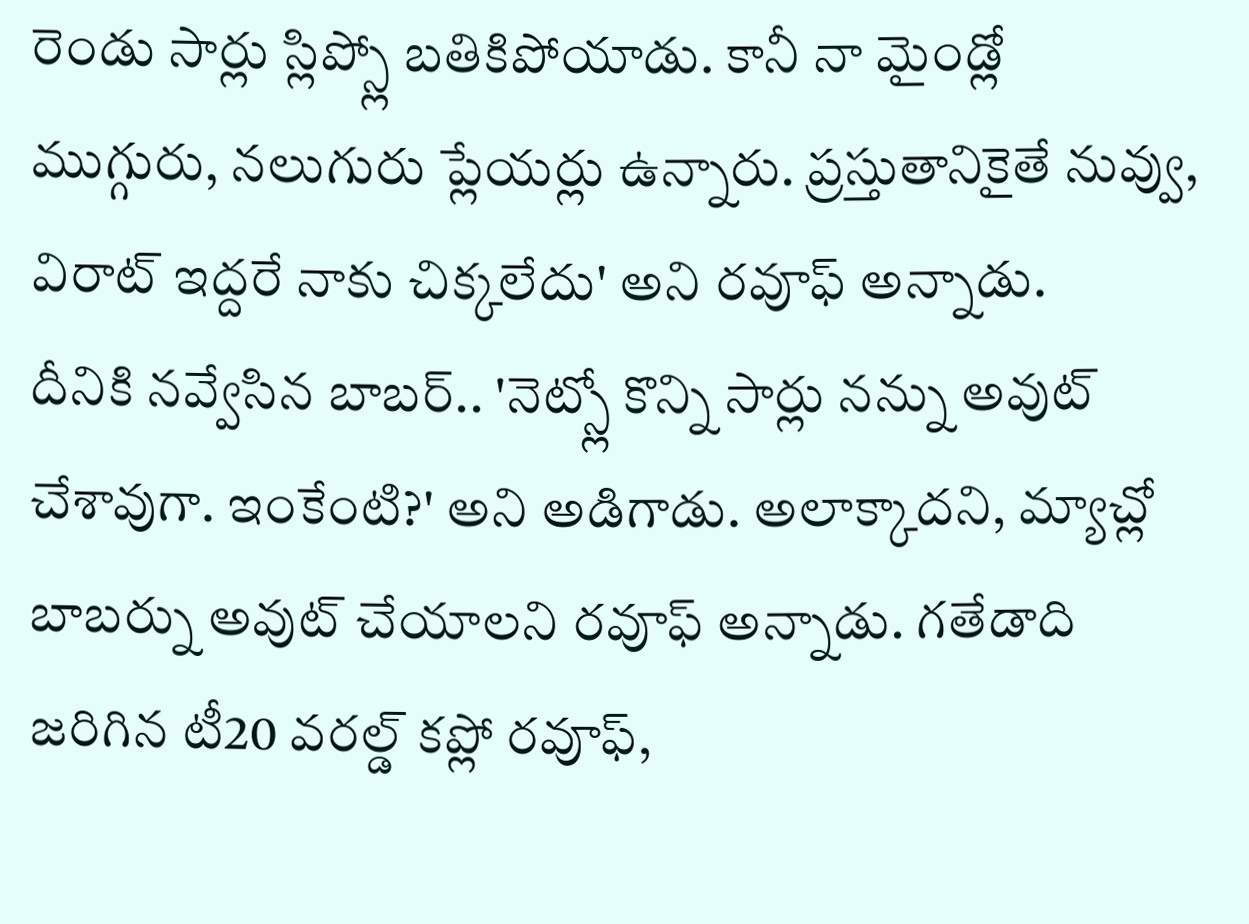రెండు సార్లు స్లిప్స్లో బతికిపోయాడు. కానీ నా మైండ్లో ముగ్గురు, నలుగురు ప్లేయర్లు ఉన్నారు. ప్రస్తుతానికైతే నువ్వు, విరాట్ ఇద్దరే నాకు చిక్కలేదు' అని రవూఫ్ అన్నాడు.
దీనికి నవ్వేసిన బాబర్.. 'నెట్స్లో కొన్ని సార్లు నన్ను అవుట్ చేశావుగా. ఇంకేంటి?' అని అడిగాడు. అలాక్కాదని, మ్యాచ్లో బాబర్ను అవుట్ చేయాలని రవూఫ్ అన్నాడు. గతేడాది జరిగిన టీ20 వరల్డ్ కప్లో రవూఫ్,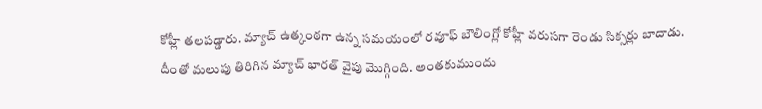కోహ్లీ తలపడ్డారు. మ్యాచ్ ఉత్కంఠగా ఉన్న సమయంలో రవూఫ్ బౌలింగ్లో కోహ్లీ వరుసగా రెండు సిక్సర్లు బాదాడు. దీంతో మలుపు తిరిగిన మ్యాచ్ భారత్ వైపు మొగ్గింది. అంతకుముందు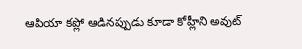ఆపియా కప్లో ఆడినప్పుడు కూడా కోహ్లీని అవుట్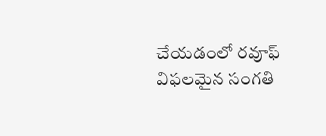చేయడంలో రవూఫ్ విఫలమైన సంగతి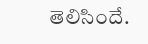తెలిసిందే.